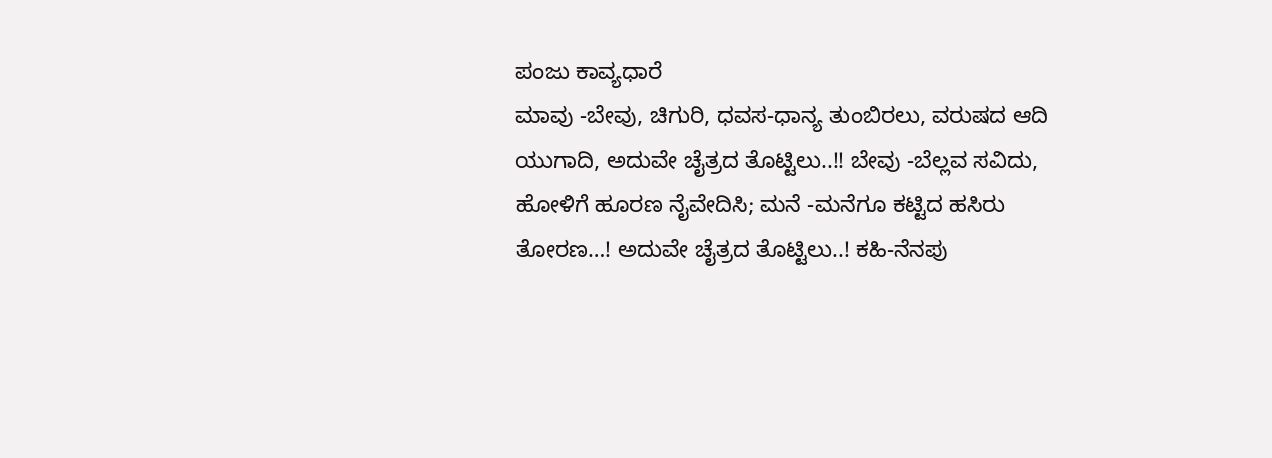ಪಂಜು ಕಾವ್ಯಧಾರೆ
ಮಾವು -ಬೇವು, ಚಿಗುರಿ, ಧವಸ-ಧಾನ್ಯ ತುಂಬಿರಲು, ವರುಷದ ಆದಿ ಯುಗಾದಿ, ಅದುವೇ ಚೈತ್ರದ ತೊಟ್ಟಿಲು..!! ಬೇವು -ಬೆಲ್ಲವ ಸವಿದು, ಹೋಳಿಗೆ ಹೂರಣ ನೈವೇದಿಸಿ; ಮನೆ -ಮನೆಗೂ ಕಟ್ಟಿದ ಹಸಿರು ತೋರಣ…! ಅದುವೇ ಚೈತ್ರದ ತೊಟ್ಟಿಲು..! ಕಹಿ-ನೆನಪು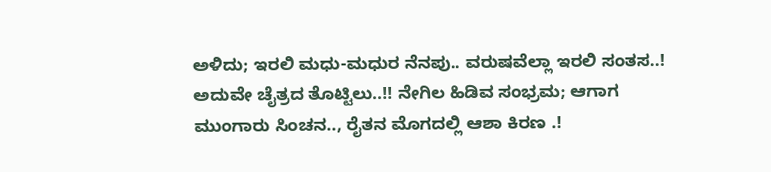ಅಳಿದು; ಇರಲಿ ಮಧು-ಮಧುರ ನೆನಪು.. ವರುಷವೆಲ್ಲಾ ಇರಲಿ ಸಂತಸ..! ಅದುವೇ ಚೈತ್ರದ ತೊಟ್ಟಿಲು..!! ನೇಗಿಲ ಹಿಡಿವ ಸಂಭ್ರಮ; ಆಗಾಗ ಮುಂಗಾರು ಸಿಂಚನ.., ರೈತನ ಮೊಗದಲ್ಲಿ ಆಶಾ ಕಿರಣ .!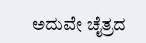ಅದುವೇ ಚೈತ್ರದ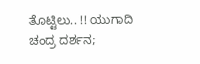ತೊಟ್ಟಿಲು.. !! ಯುಗಾದಿ ಚಂದ್ರ ದರ್ಶನ;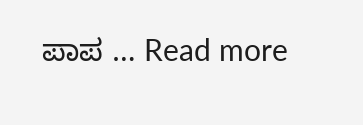ಪಾಪ … Read more